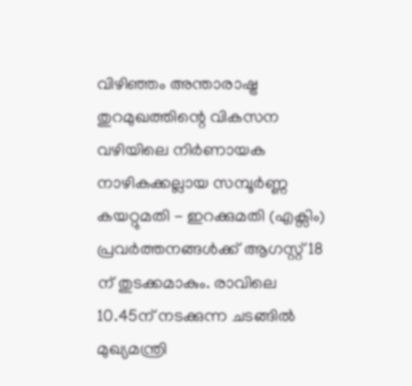വിഴിഞ്ഞം അന്താരാഷ്ട്ര തുറമുഖത്തിന്റെ വികസന വഴിയിലെ നിർണായക നാഴികക്കല്ലായ സമ്പൂർണ്ണ കയറ്റുമതി - ഇറക്കുമതി (എക്സിം) പ്രവർത്തനങ്ങൾക്ക് ആഗസ്റ്റ് 18 ന് തുടക്കമാകും. രാവിലെ 10.45ന് നടക്കുന്ന ചടങ്ങിൽ മുഖ്യമന്ത്രി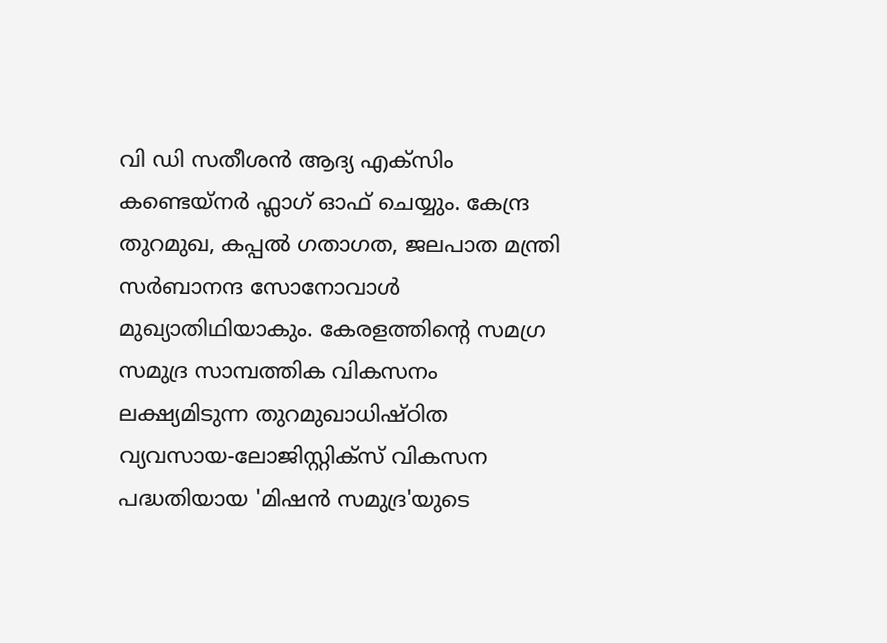വി ഡി സതീശൻ ആദ്യ എക്സിം കണ്ടെയ്നർ ഫ്ലാഗ് ഓഫ് ചെയ്യും. കേന്ദ്ര തുറമുഖ, കപ്പൽ ഗതാഗത, ജലപാത മന്ത്രി സർബാനന്ദ സോനോവാൾ മുഖ്യാതിഥിയാകും. കേരളത്തിന്റെ സമഗ്ര സമുദ്ര സാമ്പത്തിക വികസനം ലക്ഷ്യമിടുന്ന തുറമുഖാധിഷ്ഠിത വ്യവസായ-ലോജിസ്റ്റിക്സ് വികസന പദ്ധതിയായ 'മിഷൻ സമുദ്ര'യുടെ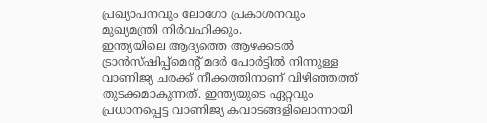പ്രഖ്യാപനവും ലോഗോ പ്രകാശനവും മുഖ്യമന്ത്രി നിർവഹിക്കും.
ഇന്ത്യയിലെ ആദ്യത്തെ ആഴക്കടൽ ട്രാൻസ്ഷിപ്പ്മെന്റ് മദർ പോർട്ടിൽ നിന്നുള്ള വാണിജ്യ ചരക്ക് നീക്കത്തിനാണ് വിഴിഞ്ഞത്ത് തുടക്കമാകുന്നത്. ഇന്ത്യയുടെ ഏറ്റവും പ്രധാനപ്പെട്ട വാണിജ്യ കവാടങ്ങളിലൊന്നായി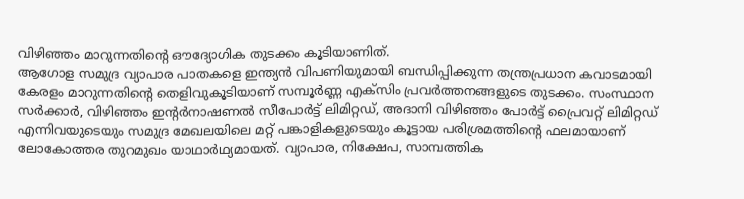വിഴിഞ്ഞം മാറുന്നതിന്റെ ഔദ്യോഗിക തുടക്കം കൂടിയാണിത്.
ആഗോള സമുദ്ര വ്യാപാര പാതകളെ ഇന്ത്യൻ വിപണിയുമായി ബന്ധിപ്പിക്കുന്ന തന്ത്രപ്രധാന കവാടമായി കേരളം മാറുന്നതിന്റെ തെളിവുകൂടിയാണ് സമ്പൂർണ്ണ എക്സിം പ്രവർത്തനങ്ങളുടെ തുടക്കം. സംസ്ഥാന സർക്കാർ, വിഴിഞ്ഞം ഇന്റർനാഷണൽ സീപോർട്ട് ലിമിറ്റഡ്, അദാനി വിഴിഞ്ഞം പോർട്ട് പ്രൈവറ്റ് ലിമിറ്റഡ് എന്നിവയുടെയും സമുദ്ര മേഖലയിലെ മറ്റ് പങ്കാളികളുടെയും കൂട്ടായ പരിശ്രമത്തിന്റെ ഫലമായാണ് ലോകോത്തര തുറമുഖം യാഥാർഥ്യമായത്. വ്യാപാര, നിക്ഷേപ, സാമ്പത്തിക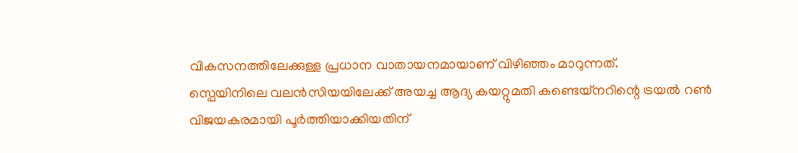വികസനത്തിലേക്കുള്ള പ്രധാന വാതായനമായാണ് വിഴിഞ്ഞം മാറുന്നത്.
സ്പെയിനിലെ വലൻസിയയിലേക്ക് അയച്ച ആദ്യ കയറ്റുമതി കണ്ടെയ്നറിന്റെ ട്രയൽ റൺ വിജയകരമായി പൂർത്തിയാക്കിയതിന്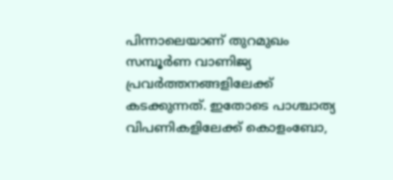പിന്നാലെയാണ് തുറമുഖം സമ്പൂർണ വാണിജ്യ പ്രവർത്തനങ്ങളിലേക്ക് കടക്കുന്നത്. ഇതോടെ പാശ്ചാത്യ വിപണികളിലേക്ക് കൊളംബോ,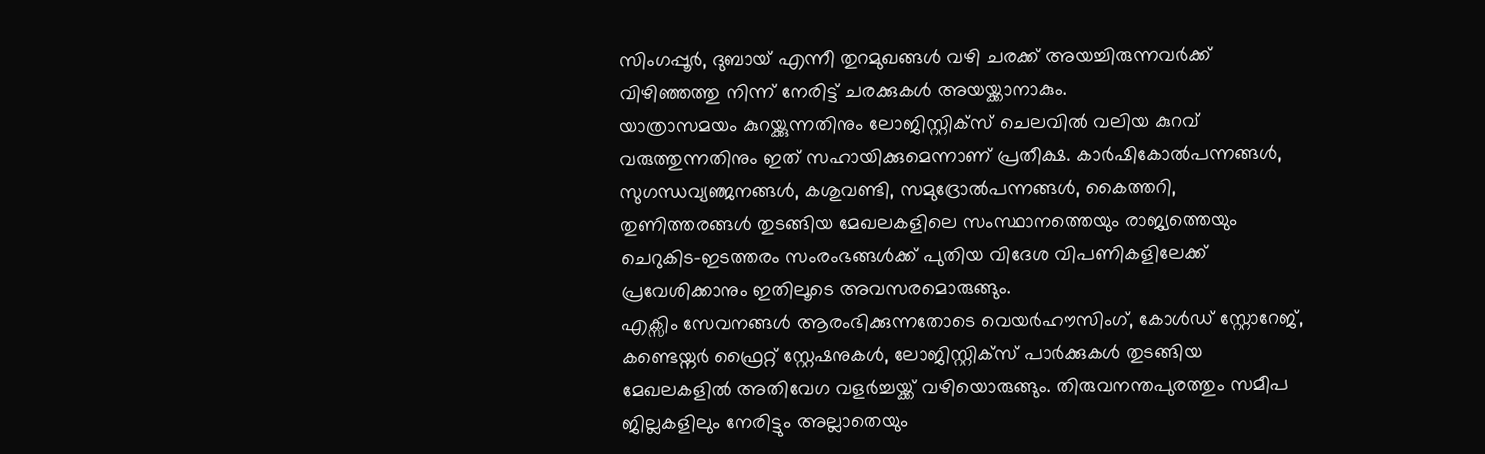സിംഗപ്പൂർ, ദുബായ് എന്നീ തുറമുഖങ്ങൾ വഴി ചരക്ക് അയച്ചിരുന്നവർക്ക് വിഴിഞ്ഞത്തു നിന്ന് നേരിട്ട് ചരക്കുകൾ അയയ്ക്കാനാകും.
യാത്രാസമയം കുറയ്ക്കുന്നതിനും ലോജിസ്റ്റിക്സ് ചെലവിൽ വലിയ കുറവ് വരുത്തുന്നതിനും ഇത് സഹായിക്കുമെന്നാണ് പ്രതീക്ഷ. കാർഷികോൽപന്നങ്ങൾ, സുഗന്ധവ്യഞ്ജനങ്ങൾ, കശുവണ്ടി, സമുദ്രോൽപന്നങ്ങൾ, കൈത്തറി, തുണിത്തരങ്ങൾ തുടങ്ങിയ മേഖലകളിലെ സംസ്ഥാനത്തെയും രാജ്യത്തെയും ചെറുകിട-ഇടത്തരം സംരംഭങ്ങൾക്ക് പുതിയ വിദേശ വിപണികളിലേക്ക് പ്രവേശിക്കാനും ഇതിലൂടെ അവസരമൊരുങ്ങും.
എക്സിം സേവനങ്ങൾ ആരംഭിക്കുന്നതോടെ വെയർഹൗസിംഗ്, കോൾഡ് സ്റ്റോറേജ്, കണ്ടെയ്നർ ഫ്രൈറ്റ് സ്റ്റേഷനുകൾ, ലോജിസ്റ്റിക്സ് പാർക്കുകൾ തുടങ്ങിയ മേഖലകളിൽ അതിവേഗ വളർച്ചയ്ക്ക് വഴിയൊരുങ്ങും. തിരുവനന്തപുരത്തും സമീപ ജില്ലകളിലും നേരിട്ടും അല്ലാതെയും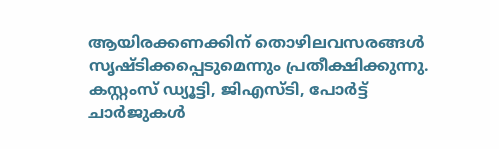ആയിരക്കണക്കിന് തൊഴിലവസരങ്ങൾ സൃഷ്ടിക്കപ്പെടുമെന്നും പ്രതീക്ഷിക്കുന്നു. കസ്റ്റംസ് ഡ്യൂട്ടി, ജിഎസ്ടി, പോർട്ട് ചാർജുകൾ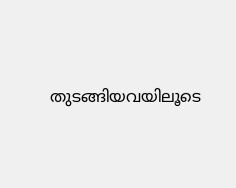തുടങ്ങിയവയിലൂടെ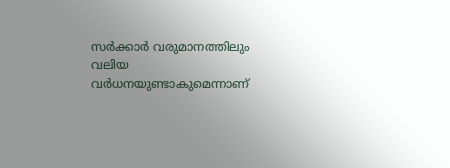സർക്കാർ വരുമാനത്തിലും വലിയ വർധനയുണ്ടാകുമെന്നാണ്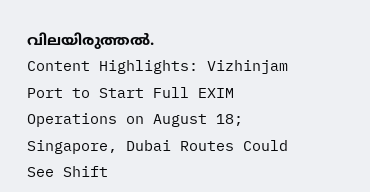വിലയിരുത്തൽ.
Content Highlights: Vizhinjam Port to Start Full EXIM Operations on August 18; Singapore, Dubai Routes Could See Shift